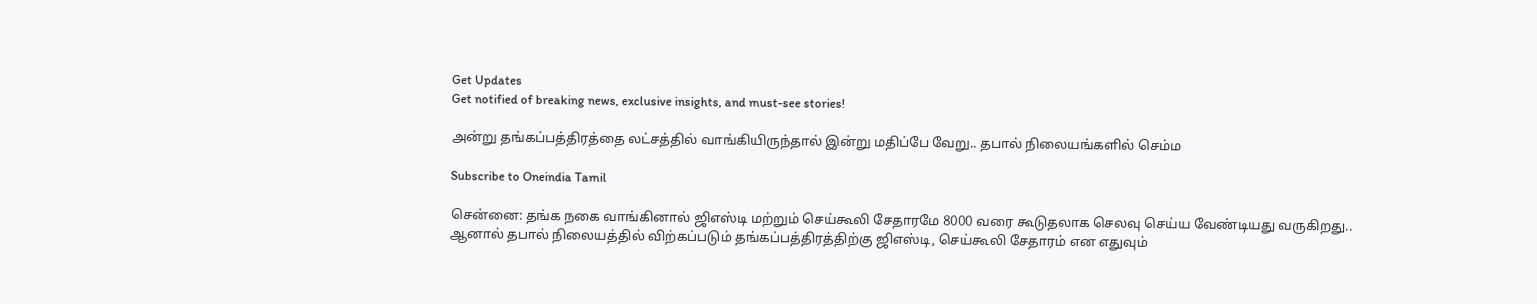Get Updates
Get notified of breaking news, exclusive insights, and must-see stories!

அன்று தங்கப்பத்திரத்தை லட்சத்தில் வாங்கியிருந்தால் இன்று மதிப்பே வேறு.. தபால் நிலையங்களில் செம்ம

Subscribe to Oneindia Tamil

சென்னை: தங்க நகை வாங்கினால் ஜிஎஸ்டி மற்றும் செய்கூலி சேதாரமே 8000 வரை கூடுதலாக செலவு செய்ய வேண்டியது வருகிறது.. ஆனால் தபால் நிலையத்தில் விற்கப்படும் தங்கப்பத்திரத்திற்கு ஜிஎஸ்டி, செய்கூலி சேதாரம் என எதுவும்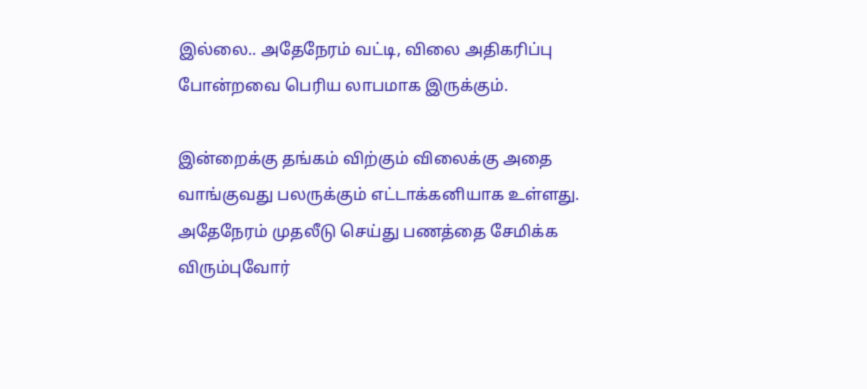இல்லை.. அதேநேரம் வட்டி, விலை அதிகரிப்பு போன்றவை பெரிய லாபமாக இருக்கும்.

இன்றைக்கு தங்கம் விற்கும் விலைக்கு அதை வாங்குவது பலருக்கும் எட்டாக்கனியாக உள்ளது. அதேநேரம் முதலீடு செய்து பணத்தை சேமிக்க விரும்புவோர்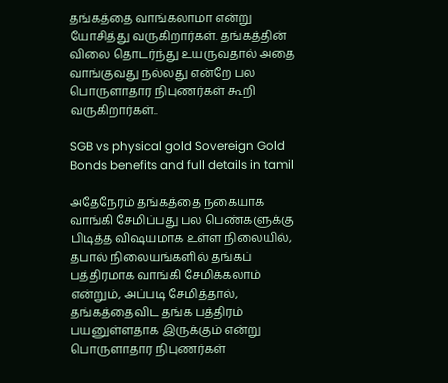தங்கத்தை வாங்கலாமா என்று யோசித்து வருகிறார்கள். தங்கத்தின் விலை தொடர்ந்து உயருவதால் அதை வாங்குவது நல்லது என்றே பல பொருளாதார நிபுணர்கள் கூறி வருகிறார்கள்..

SGB vs physical gold Sovereign Gold Bonds benefits and full details in tamil

அதேநேரம் தங்கத்தை நகையாக வாங்கி சேமிப்பது பல பெண்களுக்கு பிடித்த விஷயமாக உள்ள நிலையில், தபால் நிலையங்களில் தங்கப் பத்திரமாக வாங்கி சேமிக்கலாம் என்றும், அப்படி சேமித்தால், தங்கத்தைவிட தங்க பத்திரம் பயனுள்ளதாக இருக்கும் என்று பொருளாதார நிபுணர்கள்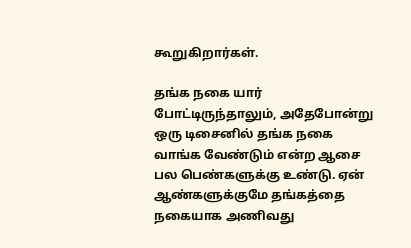கூறுகிறார்கள்.

தங்க நகை யார் போட்டிருந்தாலும், அதேபோன்று ஒரு டிசைனில் தங்க நகை வாங்க வேண்டும் என்ற ஆசை பல பெண்களுக்கு உண்டு. ஏன் ஆண்களுக்குமே தங்கத்தை நகையாக அணிவது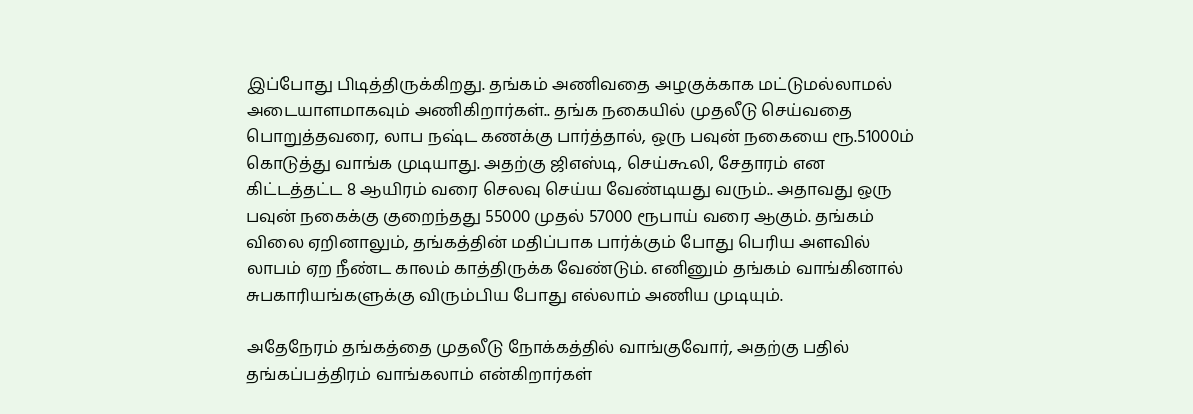இப்போது பிடித்திருக்கிறது. தங்கம் அணிவதை அழகுக்காக மட்டுமல்லாமல் அடையாளமாகவும் அணிகிறார்கள்.. தங்க நகையில் முதலீடு செய்வதை பொறுத்தவரை, லாப நஷ்ட கணக்கு பார்த்தால், ஒரு பவுன் நகையை ரூ.51000ம் கொடுத்து வாங்க முடியாது. அதற்கு ஜிஎஸ்டி, செய்கூலி, சேதாரம் என கிட்டத்தட்ட 8 ஆயிரம் வரை செலவு செய்ய வேண்டியது வரும்.. அதாவது ஒரு பவுன் நகைக்கு குறைந்தது 55000 முதல் 57000 ரூபாய் வரை ஆகும். தங்கம் விலை ஏறினாலும், தங்கத்தின் மதிப்பாக பார்க்கும் போது பெரிய அளவில் லாபம் ஏற நீண்ட காலம் காத்திருக்க வேண்டும். எனினும் தங்கம் வாங்கினால் சுபகாரியங்களுக்கு விரும்பிய போது எல்லாம் அணிய முடியும்.

அதேநேரம் தங்கத்தை முதலீடு நோக்கத்தில் வாங்குவோர், அதற்கு பதில் தங்கப்பத்திரம் வாங்கலாம் என்கிறார்கள்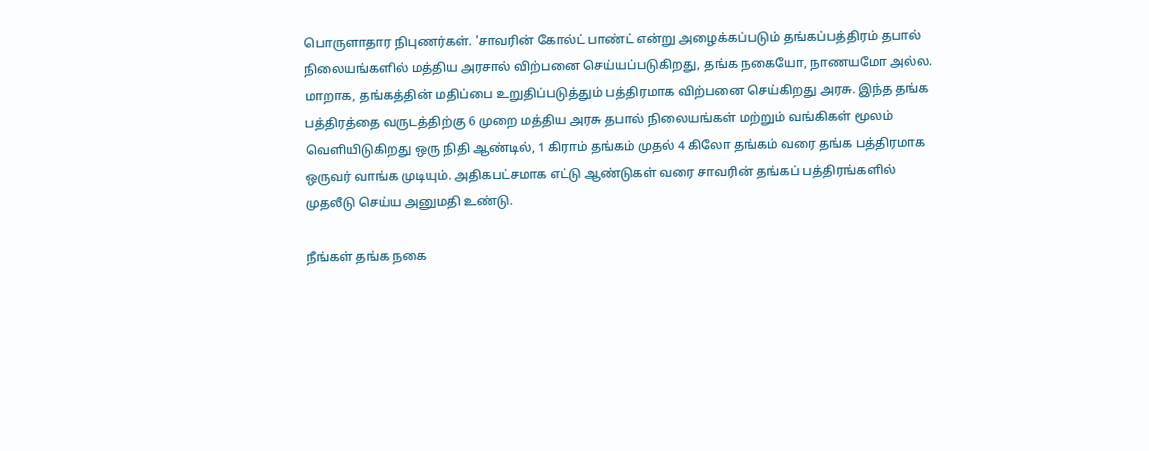பொருளாதார நிபுணர்கள். 'சாவரின் கோல்ட் பாண்ட் என்று அழைக்கப்படும் தங்கப்பத்திரம் தபால் நிலையங்களில் மத்திய அரசால் விற்பனை செய்யப்படுகிறது, தங்க நகையோ, நாணயமோ அல்ல. மாறாக, தங்கத்தின் மதிப்பை உறுதிப்படுத்தும் பத்திரமாக விற்பனை செய்கிறது அரசு. இந்த தங்க பத்திரத்தை வருடத்திற்கு 6 முறை மத்திய அரசு தபால் நிலையங்கள் மற்றும் வங்கிகள் மூலம் வெளியிடுகிறது ஒரு நிதி ஆண்டில், 1 கிராம் தங்கம் முதல் 4 கிலோ தங்கம் வரை தங்க பத்திரமாக ஒருவர் வாங்க முடியும். அதிகபட்சமாக எட்டு ஆண்டுகள் வரை சாவரின் தங்கப் பத்திரங்களில் முதலீடு செய்ய அனுமதி உண்டு.

நீங்கள் தங்க நகை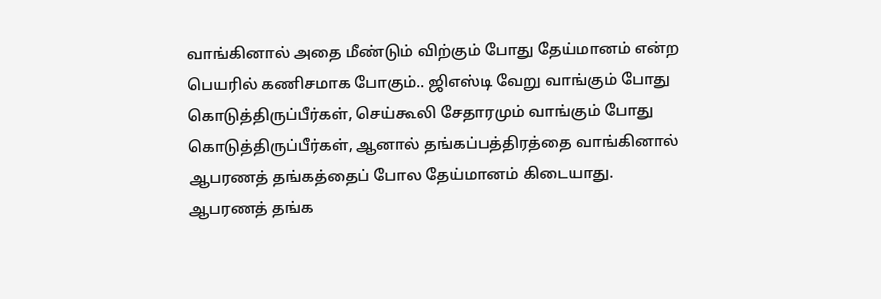வாங்கினால் அதை மீண்டும் விற்கும் போது தேய்மானம் என்ற பெயரில் கணிசமாக போகும்.. ஜிஎஸ்டி வேறு வாங்கும் போது கொடுத்திருப்பீர்கள், செய்கூலி சேதாரமும் வாங்கும் போது கொடுத்திருப்பீர்கள், ஆனால் தங்கப்பத்திரத்தை வாங்கினால் ஆபரணத் தங்கத்தைப் போல தேய்மானம் கிடையாது. ஆபரணத் தங்க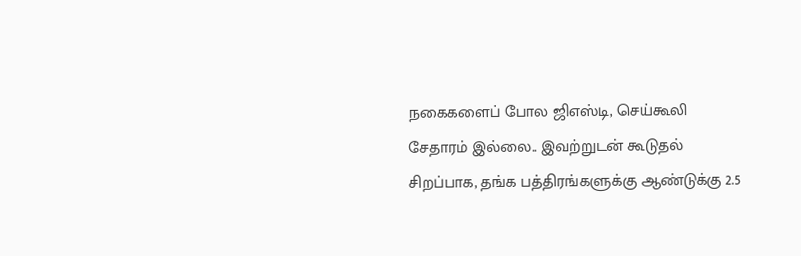நகைகளைப் போல ஜிஎஸ்டி, செய்கூலி சேதாரம் இல்லை.. இவற்றுடன் கூடுதல் சிறப்பாக, தங்க பத்திரங்களுக்கு ஆண்டுக்கு 2.5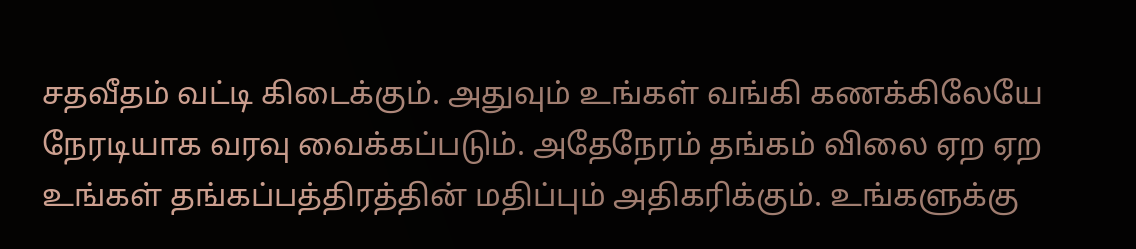சதவீதம் வட்டி கிடைக்கும். அதுவும் உங்கள் வங்கி கணக்கிலேயே நேரடியாக வரவு வைக்கப்படும். அதேநேரம் தங்கம் விலை ஏற ஏற உங்கள் தங்கப்பத்திரத்தின் மதிப்பும் அதிகரிக்கும். உங்களுக்கு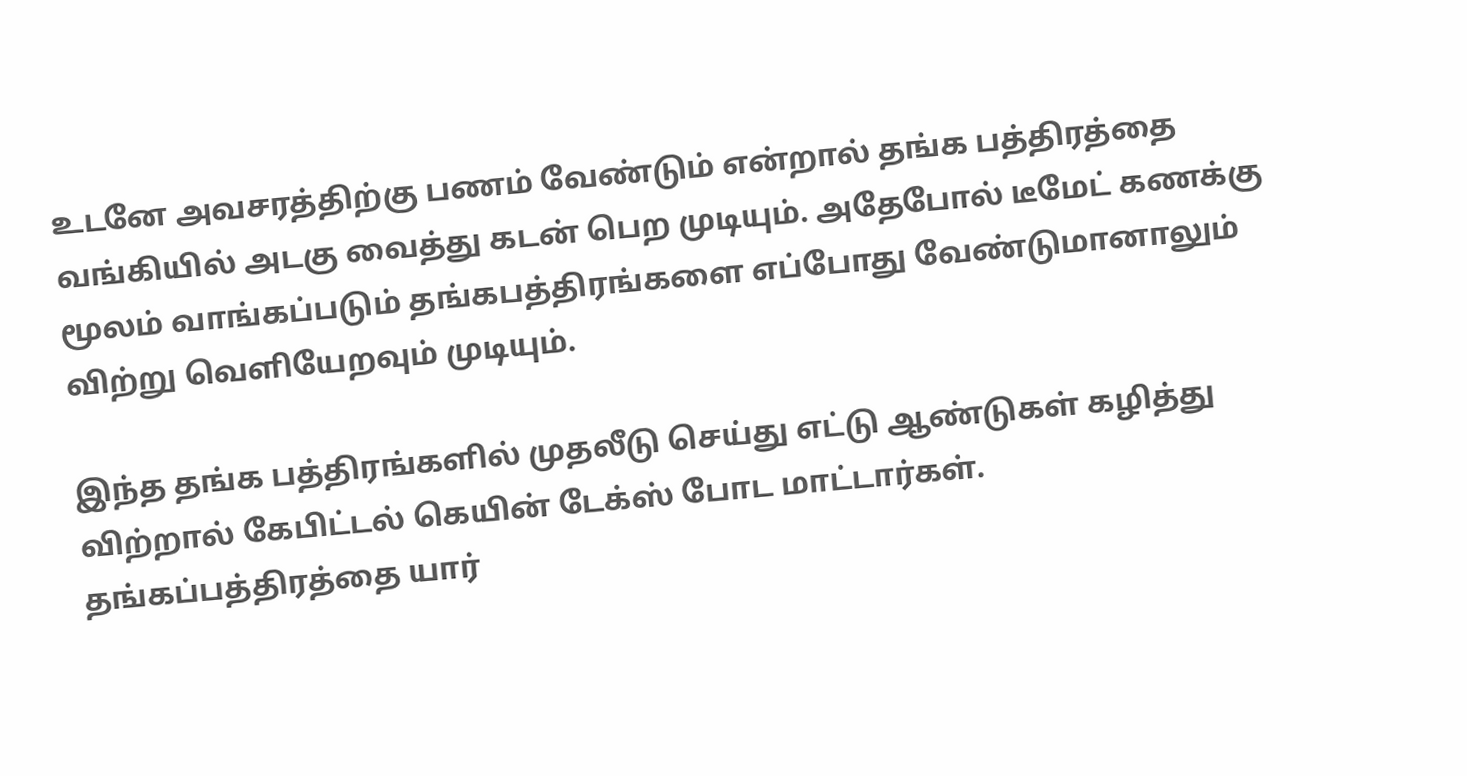உடனே அவசரத்திற்கு பணம் வேண்டும் என்றால் தங்க பத்திரத்தை வங்கியில் அடகு வைத்து கடன் பெற முடியும். அதேபோல் டீமேட் கணக்கு மூலம் வாங்கப்படும் தங்கபத்திரங்களை எப்போது வேண்டுமானாலும் விற்று வெளியேறவும் முடியும்.

இந்த தங்க பத்திரங்களில் முதலீடு செய்து எட்டு ஆண்டுகள் கழித்து விற்றால் கேபிட்டல் கெயின் டேக்ஸ் போட மாட்டார்கள். தங்கப்பத்திரத்தை யார்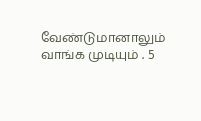வேண்டுமானாலும் வாங்க முடியும் . 5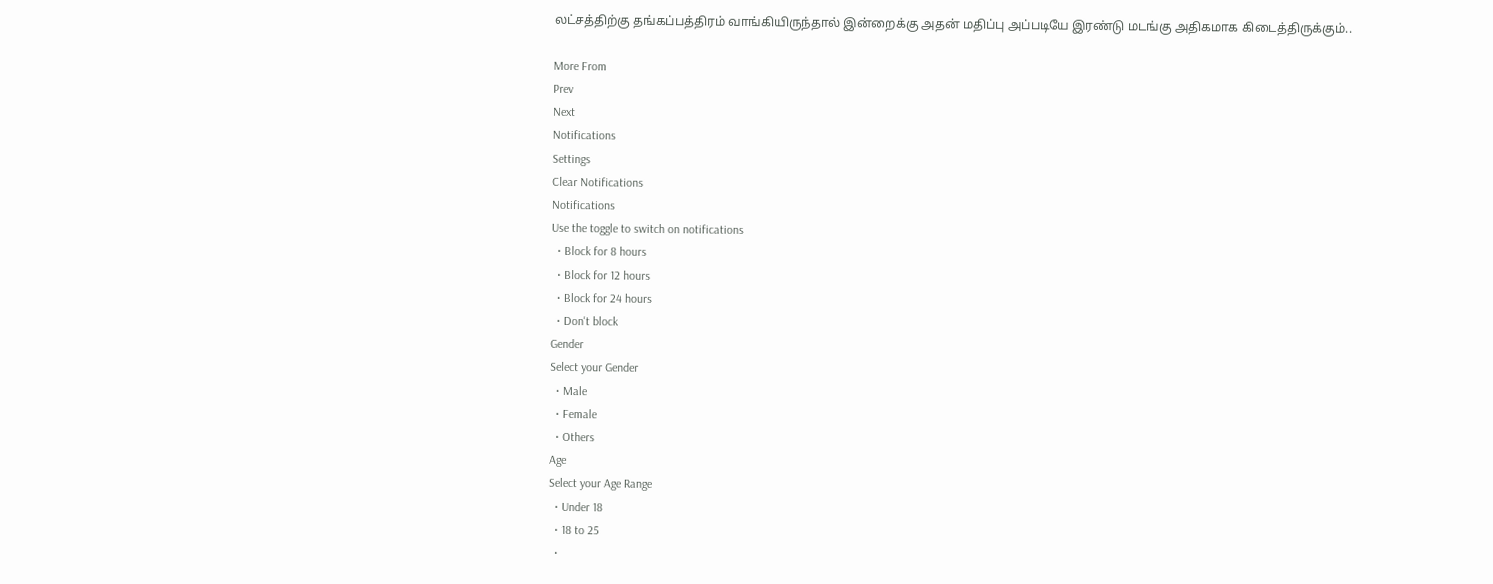லட்சத்திற்கு தங்கப்பத்திரம் வாங்கியிருந்தால் இன்றைக்கு அதன் மதிப்பு அப்படியே இரண்டு மடங்கு அதிகமாக கிடைத்திருக்கும்..

More From
Prev
Next
Notifications
Settings
Clear Notifications
Notifications
Use the toggle to switch on notifications
  • Block for 8 hours
  • Block for 12 hours
  • Block for 24 hours
  • Don't block
Gender
Select your Gender
  • Male
  • Female
  • Others
Age
Select your Age Range
  • Under 18
  • 18 to 25
  •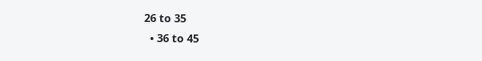26 to 35
  • 36 to 45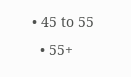• 45 to 55
  • 55+